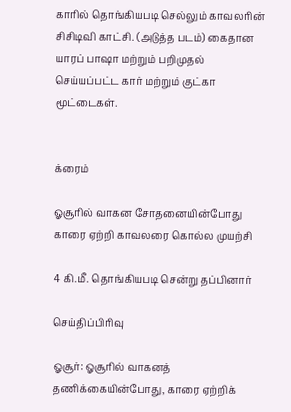காரில் தொங்கியபடி செல்லும் காவலரின் சிசிடிவி காட்சி. (அடுத்த படம்) கைதான யாரப் பாஷா மற்றும் பறிமுதல் செய்யப்பட்ட கார் மற்றும் குட்கா மூட்டைகள்.


க்ரைம்

ஓசூரில் வாகன சோதனையின்போது காரை ஏற்றி காவலரை கொல்ல முயற்சி

4 கி.மீ. தொங்கியபடி சென்று தப்பினார்

செய்திப்பிரிவு

ஓசூர்: ஓசூரில் வாகனத் தணிக்கையின்போது, காரை ஏற்றிக்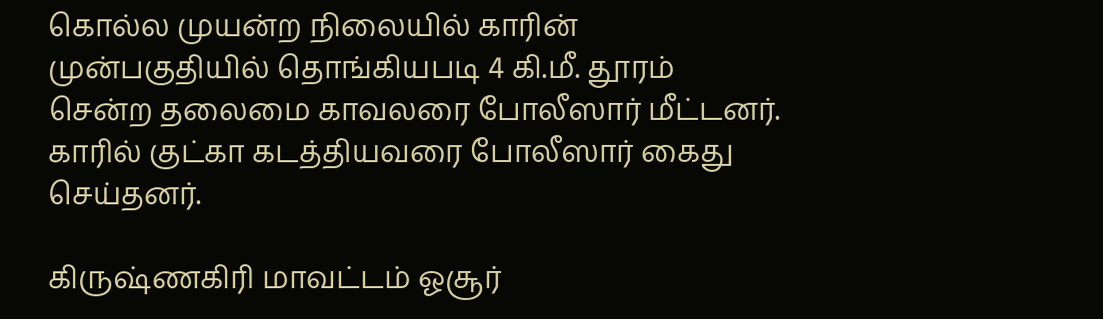கொல்ல முயன்ற நிலையில் காரின் முன்பகுதியில் தொங்கியபடி 4 கி.மீ. தூரம் சென்ற தலைமை காவலரை போலீஸார் மீட்டனர். காரில் குட்கா கடத்தியவரை போலீஸார் கைது செய்தனர்.

கிருஷ்ணகிரி மாவட்டம் ஓசூர்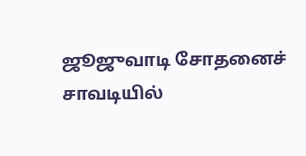ஜூஜுவாடி சோதனைச் சாவடியில்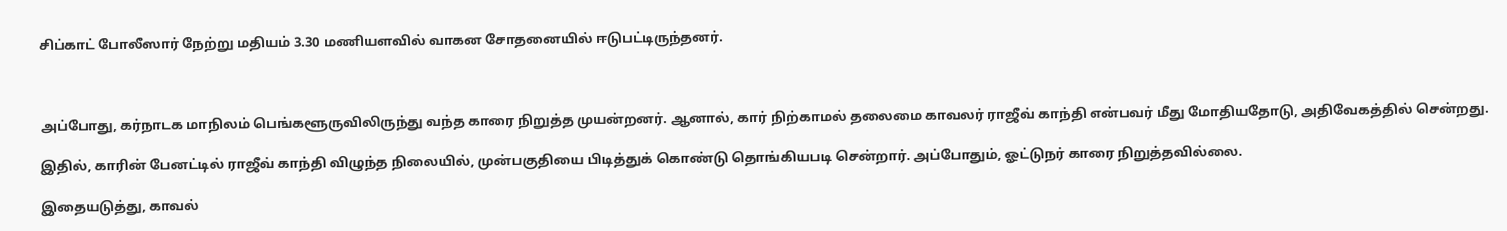சிப்காட் போலீஸார் நேற்று மதியம் 3.30 மணியளவில் வாகன சோதனையில் ஈடுபட்டிருந்தனர்.



அப்போது, கர்நாடக மாநிலம் பெங்களூருவிலிருந்து வந்த காரை நிறுத்த முயன்றனர். ஆனால், கார் நிற்காமல் தலைமை காவலர் ராஜீவ் காந்தி என்பவர் மீது மோதியதோடு, அதிவேகத்தில் சென்றது.

இதில், காரின் பேனட்டில் ராஜீவ் காந்தி விழுந்த நிலையில், முன்பகுதியை பிடித்துக் கொண்டு தொங்கியபடி சென்றார். அப்போதும், ஓட்டுநர் காரை நிறுத்தவில்லை.

இதையடுத்து, காவல்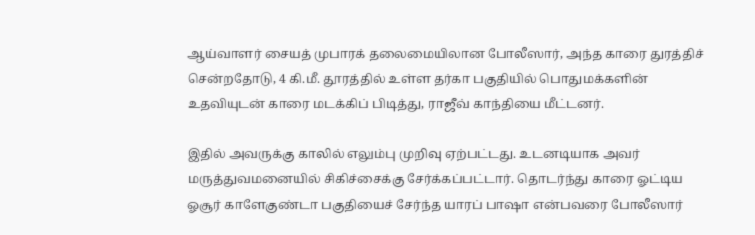ஆய்வாளர் சையத் முபாரக் தலைமையிலான போலீஸார், அந்த காரை துரத்திச் சென்றதோடு, 4 கி.மீ. தூரத்தில் உள்ள தர்கா பகுதியில் பொதுமக்களின் உதவியுடன் காரை மடக்கிப் பிடித்து, ராஜீவ் காந்தியை மீட்டனர்.

இதில் அவருக்கு காலில் எலும்பு முறிவு ஏற்பட்டது. உடனடியாக அவர் மருத்துவமனையில் சிகிச்சைக்கு சேர்க்கப்பட்டார். தொடர்ந்து காரை ஓட்டிய ஓசூர் காளேகுண்டா பகுதியைச் சேர்ந்த யாரப் பாஷா என்பவரை போலீஸார்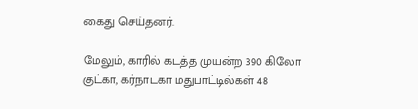கைது செய்தனர்.

மேலும், காரில் கடத்த முயன்ற 390 கிலோ குட்கா, கர்நாடகா மதுபாட்டில்கள் 48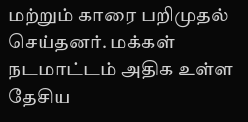மற்றும் காரை பறிமுதல் செய்தனர். மக்கள் நடமாட்டம் அதிக உள்ள தேசிய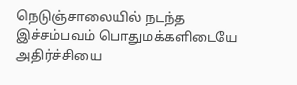நெடுஞ்சாலையில் நடந்த இச்சம்பவம் பொதுமக்களிடையே அதிர்ச்சியை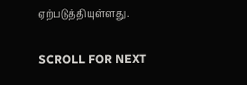ஏற்படுத்தியுள்ளது.

SCROLL FOR NEXT